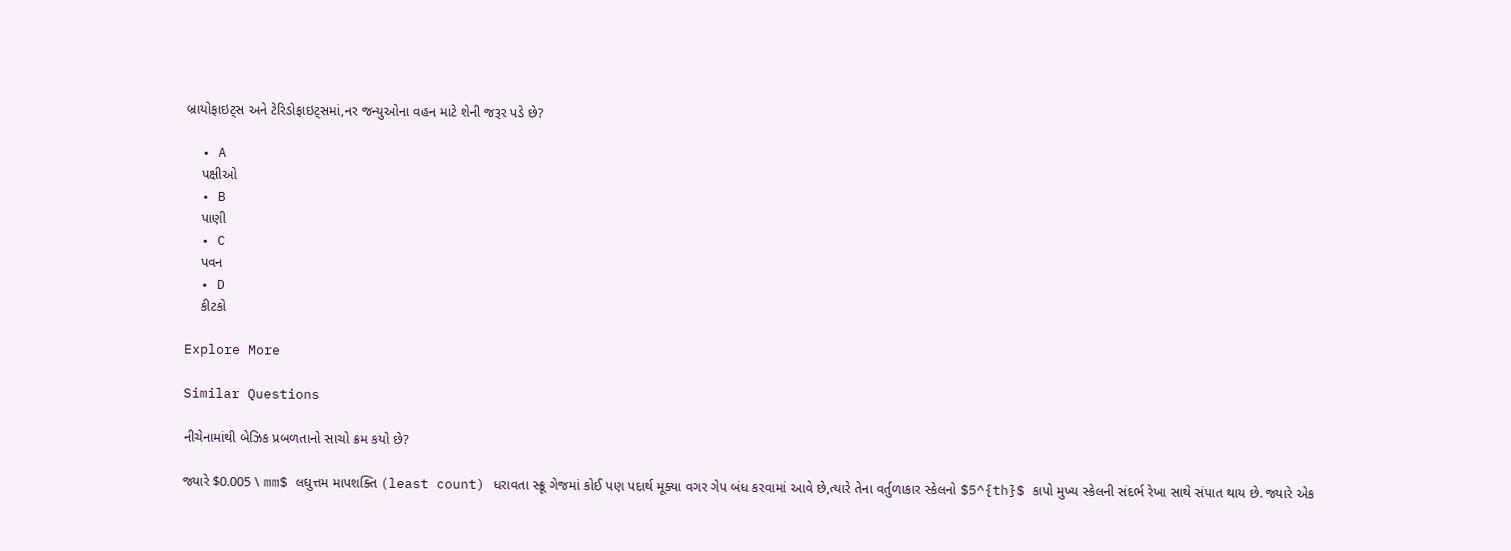બ્રાયોફાઇટ્સ અને ટેરિડોફાઇટ્સમાં,નર જન્યુઓના વહન માટે શેની જરૂર પડે છે?

  • A
    પક્ષીઓ
  • B
    પાણી
  • C
    પવન
  • D
    કીટકો

Explore More

Similar Questions

નીચેનામાંથી બેઝિક પ્રબળતાનો સાચો ક્રમ કયો છે?

જ્યારે $0.005 \ mm$ લઘુત્તમ માપશક્તિ (least count) ધરાવતા સ્ક્રૂ ગેજમાં કોઈ પણ પદાર્થ મૂક્યા વગર ગેપ બંધ કરવામાં આવે છે,ત્યારે તેના વર્તુળાકાર સ્કેલનો $5^{th}$ કાપો મુખ્ય સ્કેલની સંદર્ભ રેખા સાથે સંપાત થાય છે. જ્યારે એક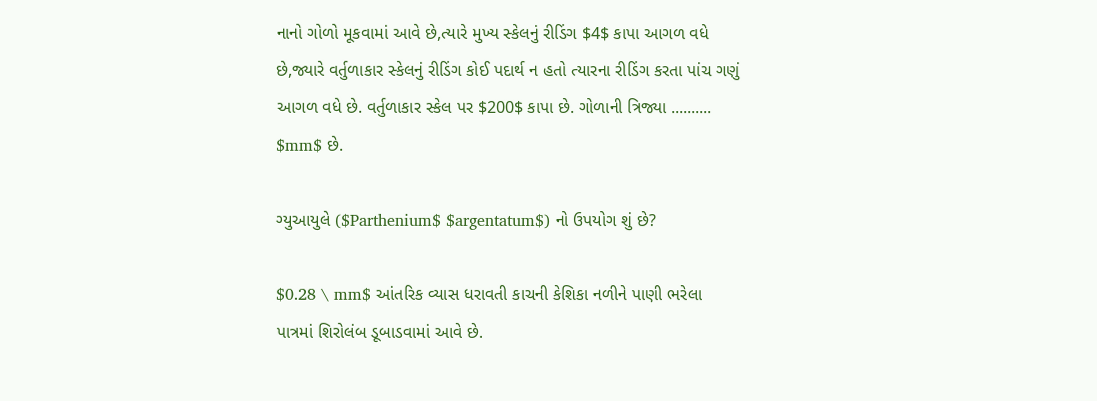નાનો ગોળો મૂકવામાં આવે છે,ત્યારે મુખ્ય સ્કેલનું રીડિંગ $4$ કાપા આગળ વધે છે,જ્યારે વર્તુળાકાર સ્કેલનું રીડિંગ કોઈ પદાર્થ ન હતો ત્યારના રીડિંગ કરતા પાંચ ગણું આગળ વધે છે. વર્તુળાકાર સ્કેલ પર $200$ કાપા છે. ગોળાની ત્રિજ્યા .......... $mm$ છે.

ગ્યુઆયુલે ($Parthenium$ $argentatum$) નો ઉપયોગ શું છે?

$0.28 \ mm$ આંતરિક વ્યાસ ધરાવતી કાચની કેશિકા નળીને પાણી ભરેલા પાત્રમાં શિરોલંબ ડૂબાડવામાં આવે છે.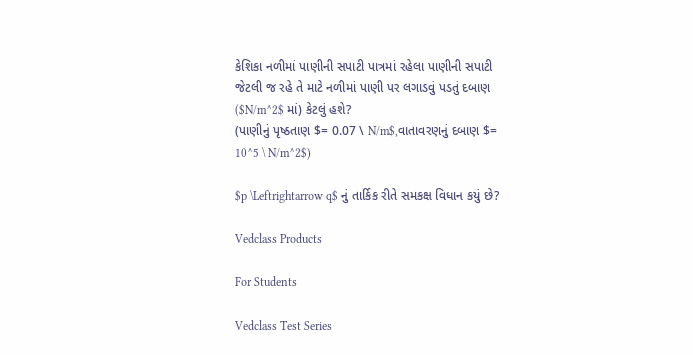કેશિકા નળીમાં પાણીની સપાટી પાત્રમાં રહેલા પાણીની સપાટી જેટલી જ રહે તે માટે નળીમાં પાણી પર લગાડવું પડતું દબાણ ($N/m^2$ માં) કેટલું હશે?
(પાણીનું પૃષ્ઠતાણ $= 0.07 \ N/m$,વાતાવરણનું દબાણ $= 10^5 \ N/m^2$)

$p \Leftrightarrow q$ નું તાર્કિક રીતે સમકક્ષ વિધાન કયું છે?

Vedclass Products

For Students

Vedclass Test Series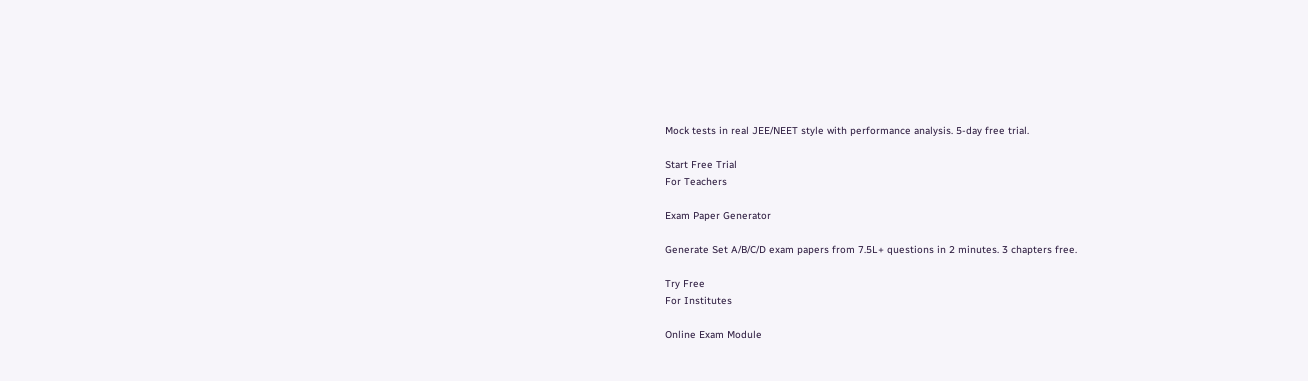Mock tests in real JEE/NEET style with performance analysis. 5-day free trial.

Start Free Trial
For Teachers

Exam Paper Generator

Generate Set A/B/C/D exam papers from 7.5L+ questions in 2 minutes. 3 chapters free.

Try Free
For Institutes

Online Exam Module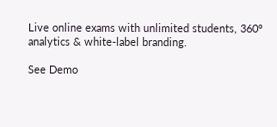Live online exams with unlimited students, 360° analytics & white-label branding.

See Demo